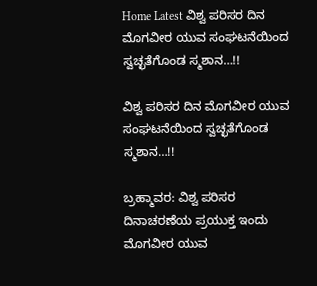Home Latest ವಿಶ್ವ ಪರಿಸರ ದಿನ ಮೊಗವೀರ ಯುವ ಸಂಘಟನೆಯಿಂದ ಸ್ವಚ್ಛತೆಗೊಂಡ ಸ್ಮಶಾನ…!!

ವಿಶ್ವ ಪರಿಸರ ದಿನ ಮೊಗವೀರ ಯುವ ಸಂಘಟನೆಯಿಂದ ಸ್ವಚ್ಛತೆಗೊಂಡ ಸ್ಮಶಾನ…!!

ಬ್ರಹ್ಮಾವರ: ವಿಶ್ವ ಪರಿಸರ ದಿನಾಚರಣೆಯ ಪ್ರಯುಕ್ತ ಇಂದು ಮೊಗವೀರ ಯುವ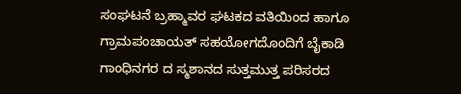ಸಂಘಟನೆ ಬ್ರಹ್ಮಾವರ ಘಟಕದ ವತಿಯಿಂದ ಹಾಗೂ ಗ್ರಾಮಪಂಚಾಯತ್ ಸಹಯೋಗದೊಂದಿಗೆ ಬೈಕಾಡಿ ಗಾಂಧಿನಗರ ದ ಸ್ಮಶಾನದ ಸುತ್ತಮುತ್ತ ಪರಿಸರದ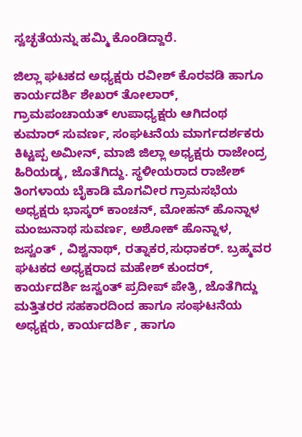ಸ್ವಚ್ಛತೆಯನ್ನು ಹಮ್ಮಿ ಕೊಂಡಿದ್ದಾರೆ.

ಜಿಲ್ಲಾ ಘಟಕದ ಅಧ್ಯಕ್ಷರು ರವೀಶ್ ಕೊರವಡಿ ಹಾಗೂ ಕಾರ್ಯದರ್ಶಿ ಶೇಖರ್ ತೋಲಾರ್, ಗ್ರಾಮಪಂಚಾಯತ್ ಉಪಾಧ್ಯಕ್ಷರು ಆಗಿದಂಥ ಕುಮಾರ್ ಸುವರ್ಣ, ಸಂಘಟನೆಯ ಮಾರ್ಗದರ್ಶಕರು ಕಿಟ್ಟಪ್ಪ ಅಮೀನ್, ಮಾಜಿ ಜಿಲ್ಲಾ ಅಧ್ಯಕ್ಷರು ರಾಜೇಂದ್ರ ಹಿರಿಯಡ್ಕ, ಜೊತೆಗಿದ್ದು. ಸ್ಥಳೀಯರಾದ ರಾಜೇಶ್ ತಿಂಗಳಾಯ ಬೈಕಾಡಿ ಮೊಗವೀರ ಗ್ರಾಮಸಭೆಯ ಅಧ್ಯಕ್ಷರು ಭಾಸ್ಕರ್ ಕಾಂಚನ್, ಮೋಹನ್ ಹೊನ್ನಾಳ ಮಂಜುನಾಥ ಸುವರ್ಣ, ಅಶೋಕ್ ಹೊನ್ನಾಳ, ಜಸ್ವಂತ್ , ವಿಶ್ವನಾಥ್, ರತ್ನಾಕರ,ಸುಧಾಕರ್. ಬ್ರಹ್ಮವರ ಘಟಕದ ಅಧ್ಯಕ್ಷರಾದ ಮಹೇಶ್ ಕುಂದರ್, ಕಾರ್ಯದರ್ಶಿ ಜಸ್ವಂತ್ ಪ್ರದೀಪ್ ಪೇತ್ರಿ, ಜೊತೆಗಿದ್ದು ಮತ್ತಿತರರ ಸಹಕಾರದಿಂದ ಹಾಗೂ ಸಂಘಟನೆಯ ಅಧ್ಯಕ್ಷರು, ಕಾರ್ಯದರ್ಶಿ , ಹಾಗೂ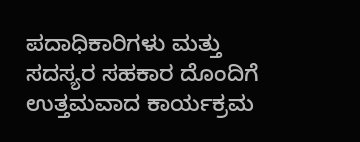ಪದಾಧಿಕಾರಿಗಳು ಮತ್ತು ಸದಸ್ಯರ ಸಹಕಾರ ದೊಂದಿಗೆ ಉತ್ತಮವಾದ ಕಾರ್ಯಕ್ರಮ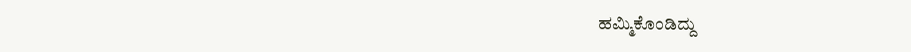ಹಮ್ಮಿಕೊಂಡಿದ್ದು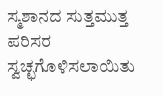ಸ್ಮಶಾನದ ಸುತ್ತಮುತ್ತ ಪರಿಸರ ಸ್ವಚ್ಛಗೊಳಿಸಲಾಯಿತು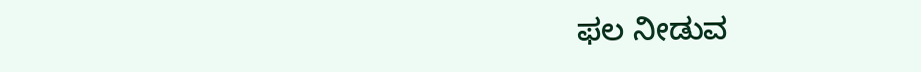ಫಲ ನೀಡುವ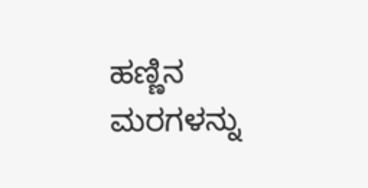ಹಣ್ಣಿನ ಮರಗಳನ್ನು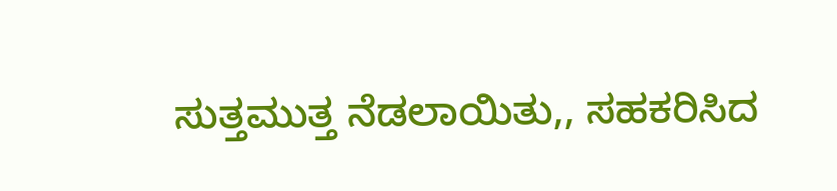ಸುತ್ತಮುತ್ತ ನೆಡಲಾಯಿತು,, ಸಹಕರಿಸಿದ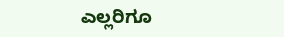ಎಲ್ಲರಿಗೂ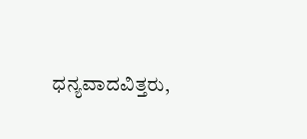ಧನ್ಯವಾದವಿತ್ತರು,